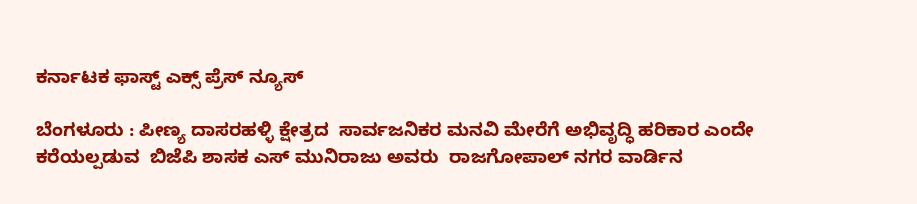ಕರ್ನಾಟಕ ಫಾಸ್ಟ್ ಎಕ್ಸ್ ಪ್ರೆಸ್ ನ್ಯೂಸ್

ಬೆಂಗಳೂರು : ಪೀಣ್ಯ ದಾಸರಹಳ್ಳಿ ಕ್ಷೇತ್ರದ  ಸಾರ್ವಜನಿಕರ ಮನವಿ ಮೇರೆಗೆ ಅಭಿವೃದ್ಧಿ ಹರಿಕಾರ ಎಂದೇ ಕರೆಯಲ್ಪಡುವ  ಬಿಜೆಪಿ ಶಾಸಕ ಎಸ್ ಮುನಿರಾಜು ಅವರು  ರಾಜಗೋಪಾಲ್ ನಗರ ವಾರ್ಡಿನ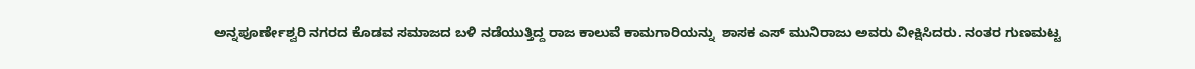ಅನ್ನಪೂರ್ಣೇಶ್ವರಿ ನಗರದ ಕೊಡವ ಸಮಾಜದ ಬಳಿ ನಡೆಯುತ್ತಿದ್ದ ರಾಜ ಕಾಲುವೆ ಕಾಮಗಾರಿಯನ್ನು  ಶಾಸಕ ಎಸ್ ಮುನಿರಾಜು ಅವರು ವೀಕ್ಷಿಸಿದರು. ನಂತರ ಗುಣಮಟ್ಟ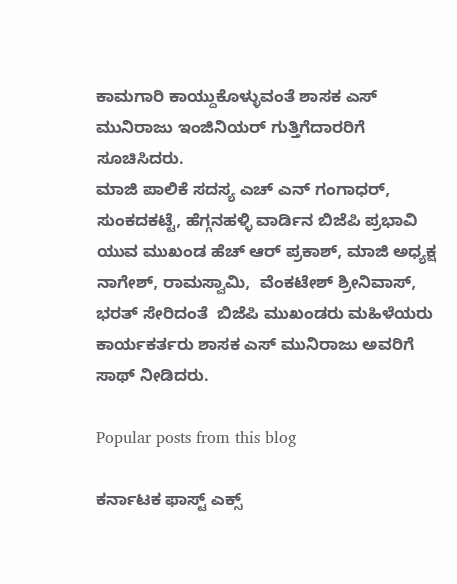ಕಾಮಗಾರಿ ಕಾಯ್ದುಕೊಳ್ಳುವಂತೆ ಶಾಸಕ ಎಸ್ ಮುನಿರಾಜು ಇಂಜಿನಿಯರ್ ಗುತ್ತಿಗೆದಾರರಿಗೆ  ಸೂಚಿಸಿದರು.
ಮಾಜಿ ಪಾಲಿಕೆ ಸದಸ್ಯ ಎಚ್ ಎನ್ ಗಂಗಾಧರ್, ಸುಂಕದಕಟ್ಟೆ, ಹೆಗ್ಗನಹಳ್ಳಿ ವಾರ್ಡಿನ ಬಿಜೆಪಿ ಪ್ರಭಾವಿ ಯುವ ಮುಖಂಡ ಹೆಚ್ ಆರ್ ಪ್ರಕಾಶ್, ಮಾಜಿ ಅಧ್ಯಕ್ಷ ನಾಗೇಶ್, ರಾಮಸ್ವಾಮಿ,  ವೆಂಕಟೇಶ್ ಶ್ರೀನಿವಾಸ್, ಭರತ್ ಸೇರಿದಂತೆ  ಬಿಜೆಪಿ ಮುಖಂಡರು ಮಹಿಳೆಯರು ಕಾರ್ಯಕರ್ತರು ಶಾಸಕ ಎಸ್ ಮುನಿರಾಜು ಅವರಿಗೆ ಸಾಥ್ ನೀಡಿದರು.

Popular posts from this blog

ಕರ್ನಾಟಕ ಫಾಸ್ಟ್ ಎಕ್ಸ್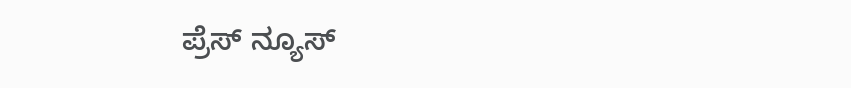ಪ್ರೆಸ್ ನ್ಯೂಸ್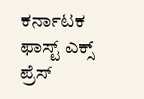ಕರ್ನಾಟಕ ಫಾಸ್ಟ್ ಎಕ್ಸ್ ಪ್ರೆಸ್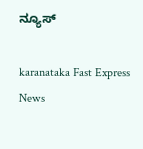ನ್ಯೂಸ್

karanataka Fast Express News